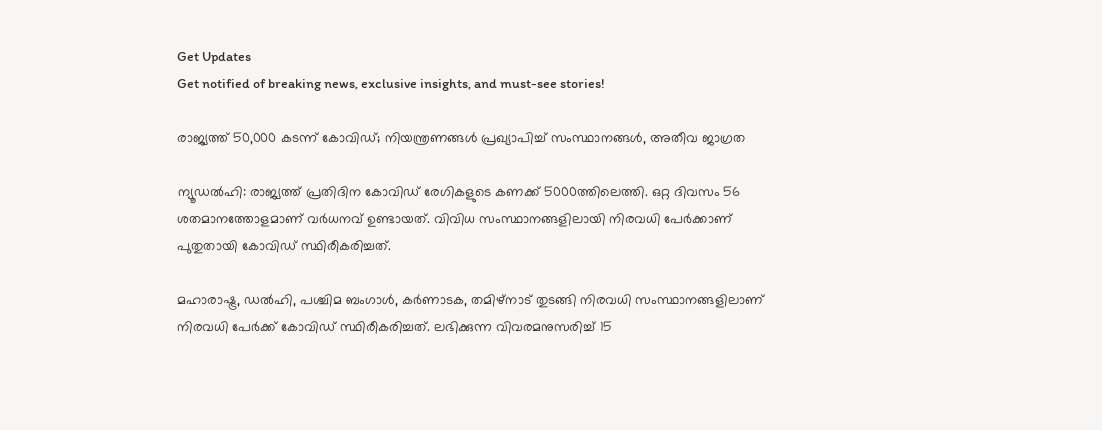Get Updates
Get notified of breaking news, exclusive insights, and must-see stories!

രാജ്യത്ത് 50,000 കടന്ന് കോവിഡ്; നിയന്ത്രണങ്ങള്‍ പ്രഖ്യാപിച്ച് സംസ്ഥാനങ്ങള്‍, അതീവ ജാഗ്രത

ന്യൂഡല്‍ഹി: രാജ്യത്ത് പ്രതിദിന കോവിഡ് രേഗികളുടെ കണക്ക് 5000ത്തിലെത്തി. ഒറ്റ ദിവസം 56 ശതമാനത്തോളമാണ് വര്‍ധനവ് ഉണ്ടായത്. വിവിധ സംസ്ഥാനങ്ങളിലായി നിരവധി പേര്‍ക്കാണ് പുതുതായി കോവിഡ് സ്ഥിരീകരിച്ചത്.

മഹാരാഷ്ട്ര, ഡല്‍ഹി, പശ്ചിമ ബംഗാള്‍, കര്‍ണാടക, തമിഴ്‌നാട് തുടങ്ങി നിരവധി സംസ്ഥാനങ്ങളിലാണ് നിരവധി പേര്‍ക്ക് കോവിഡ് സ്ഥിരീകരിച്ചത്. ലഭിക്കുന്ന വിവരമനുസരിച്ച് 15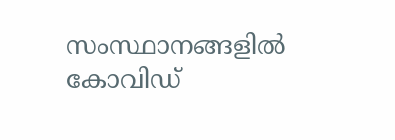സംസ്ഥാനങ്ങളില്‍ കോവിഡ്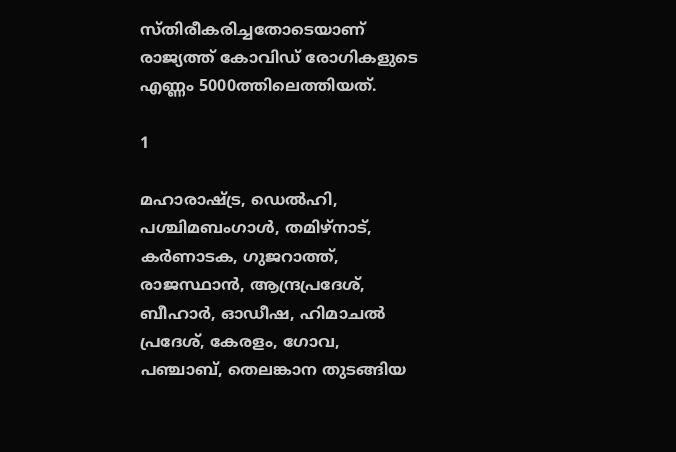സ്തിരീകരിച്ചതോടെയാണ് രാജ്യത്ത് കോവിഡ് രോഗികളുടെ എണ്ണം 5000ത്തിലെത്തിയത്.

1

മഹാരാഷ്ട്ര, ഡെല്‍ഹി, പശ്ചിമബംഗാള്‍, തമിഴ്‌നാട്, കര്‍ണാടക, ഗുജറാത്ത്, രാജസ്ഥാന്‍, ആന്ദ്രപ്രദേശ്, ബീഹാര്‍, ഓഡീഷ, ഹിമാചല്‍ പ്രദേശ്, കേരളം, ഗോവ, പഞ്ചാബ്, തെലങ്കാന തുടങ്ങിയ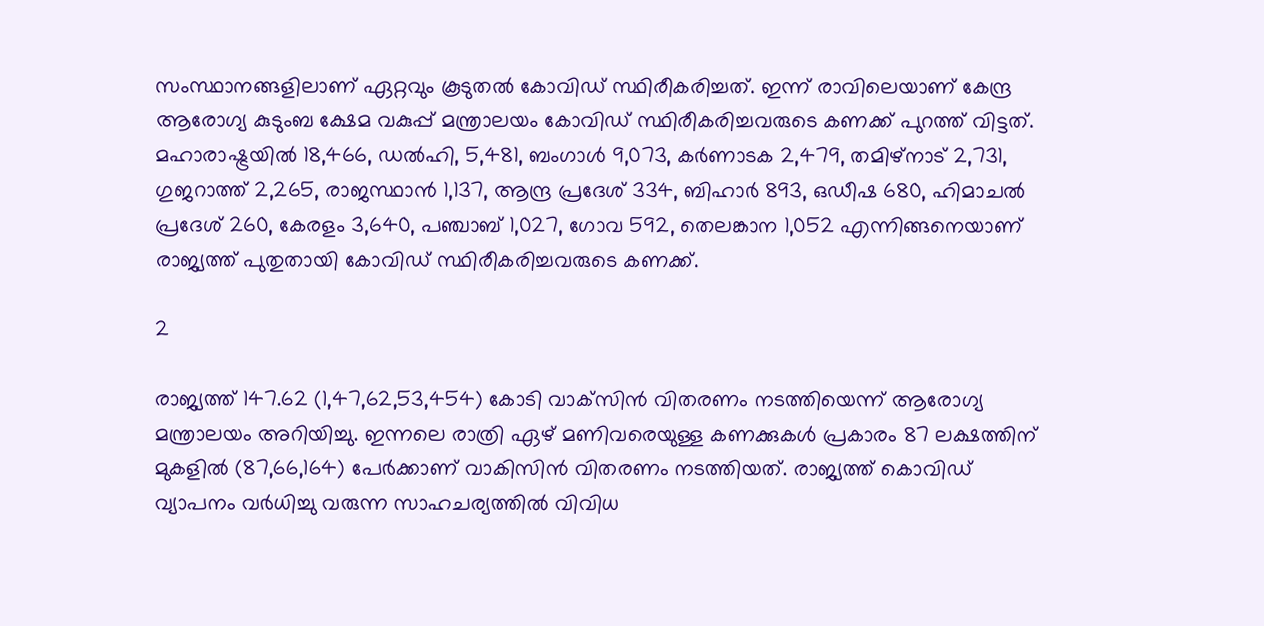സംസ്ഥാനങ്ങളിലാണ് ഏറ്റവും കൂടുതല്‍ കോവിഡ് സ്ഥിരീകരിച്ചത്. ഇന്ന് രാവിലെയാണ് കേന്ദ്ര ആരോഗ്യ കുടുംബ ക്ഷേമ വകുപ്പ് മന്ത്രാലയം കോവിഡ് സ്ഥിരീകരിച്ചവരുടെ കണക്ക് പുറത്ത് വിട്ടത്. മഹാരാഷ്ട്രയില്‍ 18,466, ഡല്‍ഹി, 5,481, ബംഗാള്‍ 9,073, കര്‍ണാടക 2,479, തമിഴ്‌നാട് 2,731, ഗുജറാത്ത് 2,265, രാജസ്ഥാന്‍ 1,137, ആന്ദ്ര പ്രദേശ് 334, ബിഹാര്‍ 893, ഒഡീഷ 680, ഹിമാചല്‍ പ്രദേശ് 260, കേരളം 3,640, പഞ്ചാബ് 1,027, ഗോവ 592, തെലങ്കാന 1,052 എന്നിങ്ങനെയാണ് രാജ്യത്ത് പുതുതായി കോവിഡ് സ്ഥിരീകരിച്ചവരുടെ കണക്ക്.

2

രാജ്യത്ത് 147.62 (1,47,62,53,454) കോടി വാക്‌സിന്‍ വിതരണം നടത്തിയെന്ന് ആരോഗ്യ മന്ത്രാലയം അറിയിച്ചു. ഇന്നലെ രാത്രി ഏഴ് മണിവരെയുള്ള കണക്കുകള്‍ പ്രകാരം 87 ലക്ഷത്തിന് മുകളില്‍ (87,66,164) പേര്‍ക്കാണ് വാകിസിന്‍ വിതരണം നടത്തിയത്. രാജ്യത്ത് കൊവിഡ് വ്യാപനം വര്‍ധിച്ചു വരുന്ന സാഹചര്യത്തില്‍ വിവിധ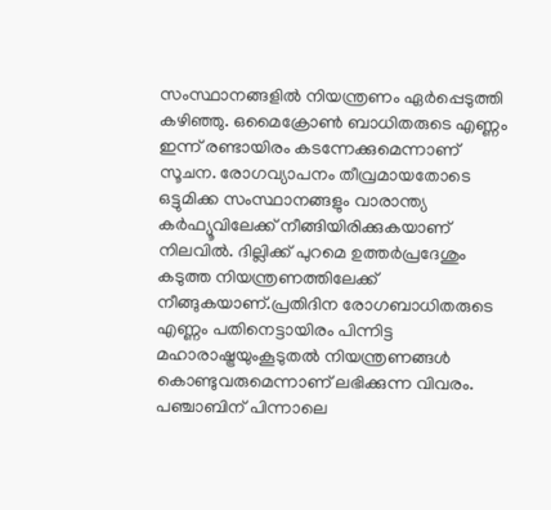സംസ്ഥാനങ്ങളില്‍ നിയന്ത്രണം ഏര്‍പ്പെടുത്തി കഴിഞ്ഞു. ഒമൈക്രോണ്‍ ബാധിതരുടെ എണ്ണം ഇന്ന് രണ്ടായിരം കടന്നേക്കുമെന്നാണ് സൂചന. രോഗവ്യാപനം തീവ്രമായതോടെ ഒട്ടുമിക്ക സംസ്ഥാനങ്ങളും വാരാന്ത്യ കര്‍ഫ്യൂവിലേക്ക് നീങ്ങിയിരിക്കുകയാണ് നിലവില്‍. ദില്ലിക്ക് പുറമെ ഉത്തര്‍പ്രദേശും കടുത്ത നിയന്ത്രണത്തിലേക്ക് നീങ്ങുകയാണ്.പ്രതിദിന രോഗബാധിതരുടെ എണ്ണം പതിനെട്ടായിരം പിന്നിട്ട മഹാരാഷ്ട്രയുംകൂടുതല്‍ നിയന്ത്രണങ്ങള്‍ കൊണ്ടുവരുമെന്നാണ് ലഭിക്കുന്ന വിവരം. പഞ്ചാബിന് പിന്നാലെ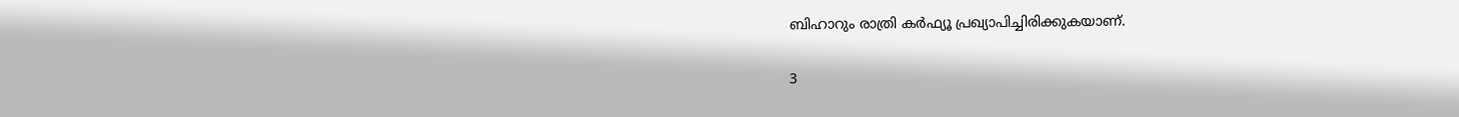ബിഹാറും രാത്രി കര്‍ഫ്യൂ പ്രഖ്യാപിച്ചിരിക്കുകയാണ്.

3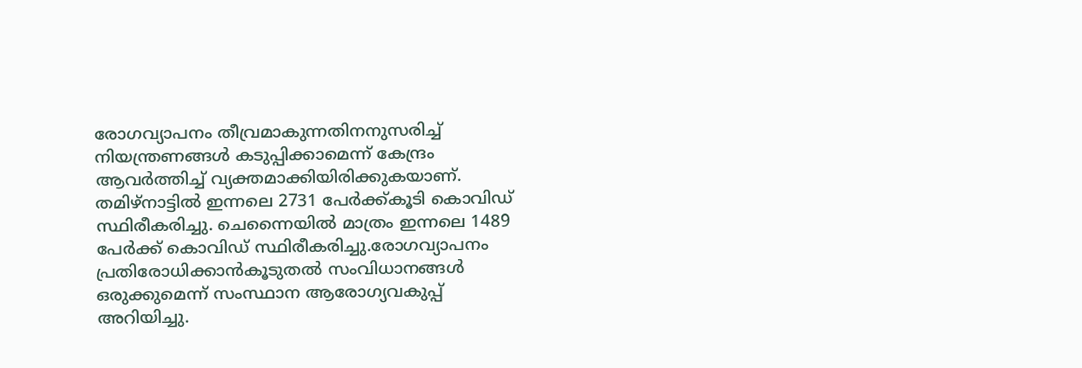രോഗവ്യാപനം തീവ്രമാകുന്നതിനനുസരിച്ച് നിയന്ത്രണങ്ങള്‍ കടുപ്പിക്കാമെന്ന് കേന്ദ്രം ആവര്‍ത്തിച്ച് വ്യക്തമാക്കിയിരിക്കുകയാണ്. തമിഴ്‌നാട്ടില്‍ ഇന്നലെ 2731 പേര്‍ക്ക്കൂടി കൊവിഡ് സ്ഥിരീകരിച്ചു. ചെന്നൈയില്‍ മാത്രം ഇന്നലെ 1489 പേര്‍ക്ക് കൊവിഡ് സ്ഥിരീകരിച്ചു.രോഗവ്യാപനം പ്രതിരോധിക്കാന്‍കൂടുതല്‍ സംവിധാനങ്ങള്‍ ഒരുക്കുമെന്ന് സംസ്ഥാന ആരോഗ്യവകുപ്പ് അറിയിച്ചു.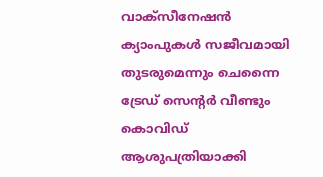വാക്‌സീനേഷന്‍ ക്യാംപുകള്‍ സജീവമായി തുടരുമെന്നും ചെന്നൈ ട്രേഡ് സെന്റര്‍ വീണ്ടും കൊവിഡ് ആശുപത്രിയാക്കി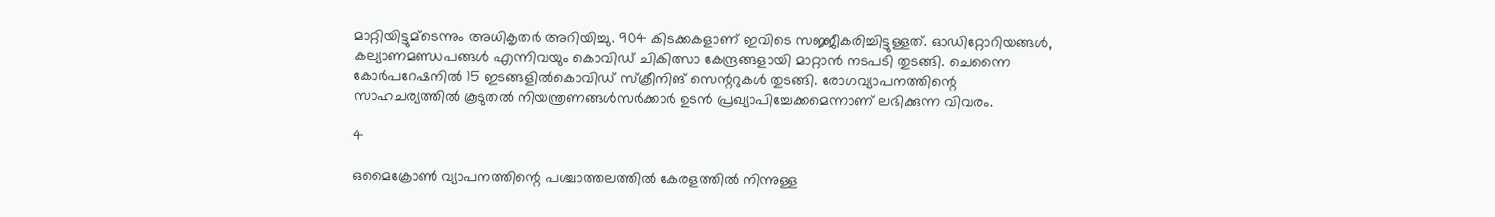മാറ്റിയിട്ടുമ്‌ടെന്നും അധികൃതര്‍ അറിയിച്ചു. 904 കിടക്കകളാണ് ഇവിടെ സജ്ജീകരിച്ചിട്ടുള്ളത്. ഓഡിറ്റോറിയങ്ങള്‍, കല്യാണമണ്ഡപങ്ങള്‍ എന്നിവയും കൊവിഡ് ചികിത്സാ കേന്ദ്രങ്ങളായി മാറ്റാന്‍ നടപടി തുടങ്ങി. ചെന്നൈ കോര്‍പറേഷനില്‍ 15 ഇടങ്ങളില്‍കൊവിഡ് സ്‌ക്രീനിങ് സെന്ററുകള്‍ തുടങ്ങി. രോഗവ്യാപനത്തിന്റെ സാഹചര്യത്തില്‍ കൂടുതല്‍ നിയന്ത്രണങ്ങള്‍സര്‍ക്കാര്‍ ഉടന്‍ പ്രഖ്യാപിച്ചേക്കമെന്നാണ് ലഭിക്കുന്ന വിവരം.

4

ഒമൈക്രോണ്‍ വ്യാപനത്തിന്റെ പശ്ചാത്തലത്തില്‍ കേരളത്തില്‍ നിന്നുള്ള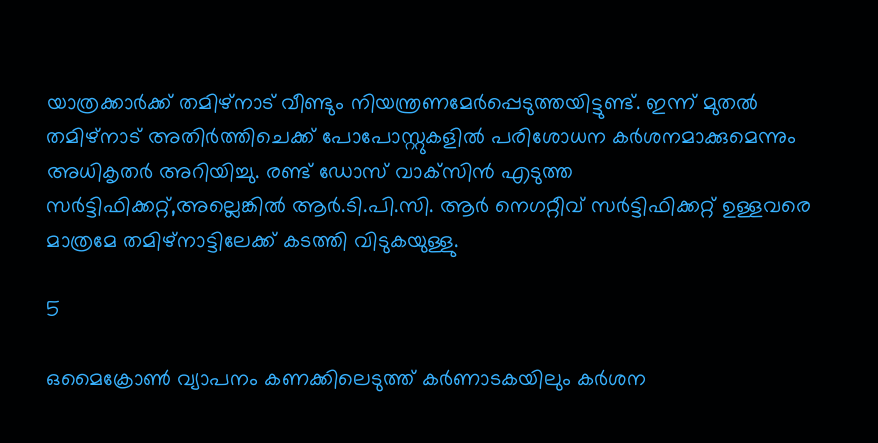യാത്രക്കാര്‍ക്ക് തമിഴ്‌നാട് വീണ്ടും നിയന്ത്രണമേര്‍പ്പെടുത്തയിട്ടുണ്ട്. ഇന്ന് മുതല്‍ തമിഴ്‌നാട് അതിര്‍ത്തിചെക്ക് പോപോസ്റ്റുകളില്‍ പരിശോധന കര്‍ശനമാക്കുമെന്നും അധികൃതര്‍ അറിയിച്ചു. രണ്ട് ഡോസ് വാക്‌സിന്‍ എടുത്ത സര്‍ട്ടിഫിക്കറ്റ്,അല്ലെങ്കില്‍ ആര്‍.ടി.പി.സി. ആര്‍ നെഗറ്റീവ് സര്‍ട്ടിഫിക്കറ്റ് ഉള്ളവരെ മാത്രമേ തമിഴ്‌നാട്ടിലേക്ക് കടത്തി വിടുകയുള്ളു.

5

ഒമൈക്രോണ്‍ വ്യാപനം കണക്കിലെടുത്ത് കര്‍ണാടകയിലും കര്‍ശന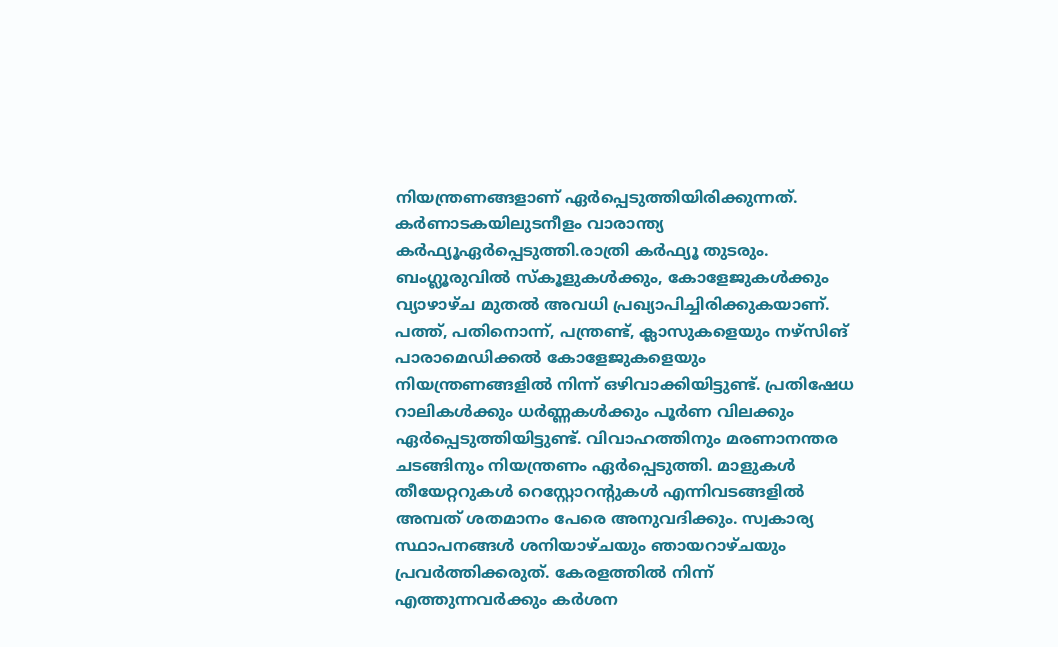നിയന്ത്രണങ്ങളാണ് ഏര്‍പ്പെടുത്തിയിരിക്കുന്നത്. കര്‍ണാടകയിലുടനീളം വാരാന്ത്യ കര്‍ഫ്യൂഏര്‍പ്പെടുത്തി.രാത്രി കര്‍ഫ്യൂ തുടരും. ബംഗ്ലൂരുവില്‍ സ്‌കൂളുകള്‍ക്കും, കോളേജുകള്‍ക്കും വ്യാഴാഴ്ച മുതല്‍ അവധി പ്രഖ്യാപിച്ചിരിക്കുകയാണ്. പത്ത്, പതിനൊന്ന്, പന്ത്രണ്ട്, ക്ലാസുകളെയും നഴ്‌സിങ് പാരാമെഡിക്കല്‍ കോളേജുകളെയും നിയന്ത്രണങ്ങളില്‍ നിന്ന് ഒഴിവാക്കിയിട്ടുണ്ട്. പ്രതിഷേധ റാലികള്‍ക്കും ധര്‍ണ്ണകള്‍ക്കും പൂര്‍ണ വിലക്കും ഏര്‍പ്പെടുത്തിയിട്ടുണ്ട്. വിവാഹത്തിനും മരണാനന്തര ചടങ്ങിനും നിയന്ത്രണം ഏര്‍പ്പെടുത്തി. മാളുകള്‍ തീയേറ്ററുകള്‍ റെസ്റ്റോറന്റുകള്‍ എന്നിവടങ്ങളില്‍ അമ്പത് ശതമാനം പേരെ അനുവദിക്കും. സ്വകാര്യ സ്ഥാപനങ്ങള്‍ ശനിയാഴ്ചയും ഞായറാഴ്ചയും പ്രവര്‍ത്തിക്കരുത്. കേരളത്തില്‍ നിന്ന് എത്തുന്നവര്‍ക്കും കര്‍ശന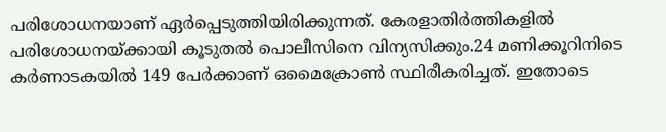പരിശോധനയാണ് ഏര്‍പ്പെടുത്തിയിരിക്കുന്നത്. കേരളാതിര്‍ത്തികളില്‍ പരിശോധനയ്ക്കായി കൂടുതല്‍ പൊലീസിനെ വിന്യസിക്കും.24 മണിക്കൂറിനിടെ കര്‍ണാടകയില്‍ 149 പേര്‍ക്കാണ് ഒമൈക്രോണ്‍ സ്ഥിരീകരിച്ചത്. ഇതോടെ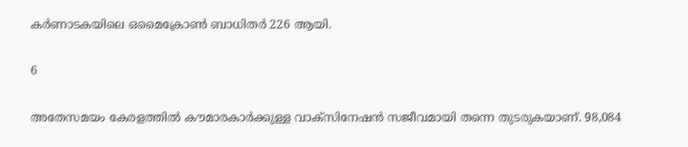കര്‍ണാടകയിലെ ഒമൈക്രോണ്‍ ബാധിതര്‍ 226 ആയി.

6

അതേസമയം കേരളത്തില്‍ കൗമാരകാര്‍ക്കുള്ള വാക്‌സിനേഷന്‍ സജീവമായി തന്നെ തുടരുകയാണ്. 98,084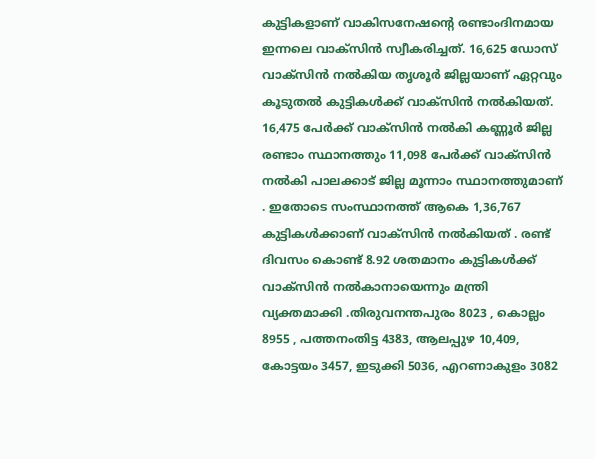കുട്ടികളാണ് വാകിസനേഷന്റെ രണ്ടാംദിനമായ ഇന്നലെ വാക്‌സിന്‍ സ്വീകരിച്ചത്. 16,625 ഡോസ് വാക്‌സിന്‍ നല്‍കിയ തൃശൂര്‍ ജില്ലയാണ് ഏറ്റവും കൂടുതല്‍ കുട്ടികള്‍ക്ക് വാക്‌സിന്‍ നല്‍കിയത്. 16,475 പേര്‍ക്ക് വാക്‌സിന്‍ നല്‍കി കണ്ണൂര്‍ ജില്ല രണ്ടാം സ്ഥാനത്തും 11,098 പേര്‍ക്ക് വാക്‌സിന്‍ നല്‍കി പാലക്കാട് ജില്ല മൂന്നാം സ്ഥാനത്തുമാണ് . ഇതോടെ സംസ്ഥാനത്ത് ആകെ 1,36,767 കുട്ടികള്‍ക്കാണ് വാക്‌സിന്‍ നല്‍കിയത് . രണ്ട് ദിവസം കൊണ്ട് 8.92 ശതമാനം കുട്ടികള്‍ക്ക് വാക്‌സിന്‍ നല്‍കാനായെന്നും മന്ത്രി വ്യക്തമാക്കി .തിരുവനന്തപുരം 8023 , കൊല്ലം 8955 , പത്തനംതിട്ട 4383, ആലപ്പുഴ 10,409, കോട്ടയം 3457, ഇടുക്കി 5036, എറണാകുളം 3082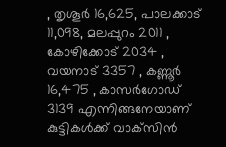, തൃശൂര്‍ 16,625, പാലക്കാട് 11,098, മലപ്പുറം 2011 , കോഴിക്കോട് 2034 , വയനാട് 3357 , കണ്ണൂര്‍ 16,475 , കാസര്‍ഗോഡ് 3139 എന്നിങ്ങനേയാണ് കുട്ടികള്‍ക്ക് വാക്‌സിന്‍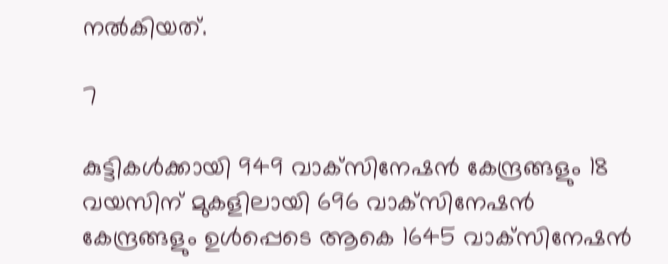നല്‍കിയത്.

7

കുട്ടികള്‍ക്കായി 949 വാക്‌സിനേഷന്‍ കേന്ദ്രങ്ങളും 18 വയസിന് മുകളിലായി 696 വാക്‌സിനേഷന്‍ കേന്ദ്രങ്ങളും ഉള്‍പ്പെടെ ആകെ 1645 വാക്‌സിനേഷന്‍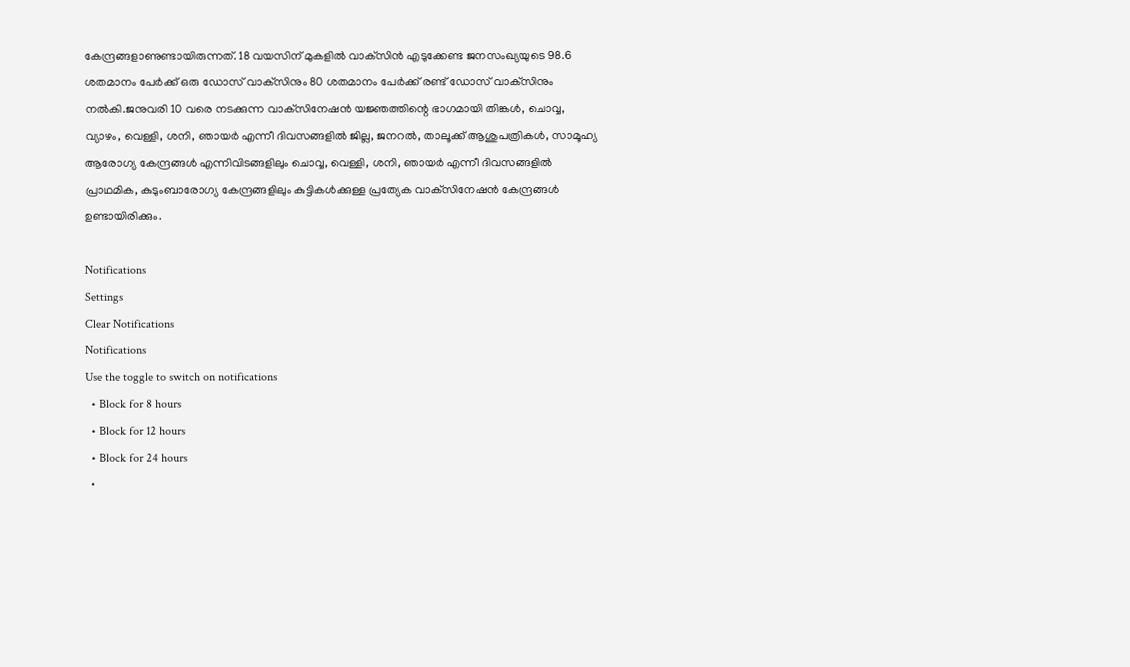കേന്ദ്രങ്ങളാണുണ്ടായിരുന്നത്. 18 വയസിന് മുകളില്‍ വാക്‌സിന്‍ എടുക്കേണ്ട ജനസംഖ്യയുടെ 98.6 ശതമാനം പേര്‍ക്ക് ഒരു ഡോസ് വാക്‌സിനും 80 ശതമാനം പേര്‍ക്ക് രണ്ട് ഡോസ് വാക്‌സിനും നല്‍കി.ജനുവരി 10 വരെ നടക്കുന്ന വാക്‌സിനേഷന്‍ യജ്ഞത്തിന്റെ ഭാഗമായി തിങ്കള്‍, ചൊവ്വ, വ്യാഴം, വെള്ളി, ശനി, ഞായര്‍ എന്നീ ദിവസങ്ങളില്‍ ജില്ല, ജനറല്‍, താലൂക്ക് ആശുപത്രികള്‍, സാമൂഹ്യ ആരോഗ്യ കേന്ദ്രങ്ങള്‍ എന്നിവിടങ്ങളിലും ചൊവ്വ, വെള്ളി, ശനി, ഞായര്‍ എന്നീ ദിവസങ്ങളില്‍ പ്രാഥമിക, കുടുംബാരോഗ്യ കേന്ദ്രങ്ങളിലും കുട്ടികള്‍ക്കുള്ള പ്രത്യേക വാക്‌സിനേഷന്‍ കേന്ദ്രങ്ങള്‍ ഉണ്ടായിരിക്കും.

Notifications
Settings
Clear Notifications
Notifications
Use the toggle to switch on notifications
  • Block for 8 hours
  • Block for 12 hours
  • Block for 24 hours
  •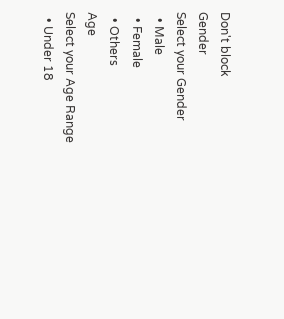Don't block
Gender
Select your Gender
  • Male
  • Female
  • Others
Age
Select your Age Range
  • Under 18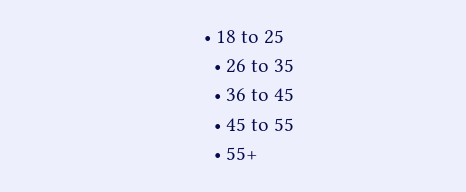• 18 to 25
  • 26 to 35
  • 36 to 45
  • 45 to 55
  • 55+